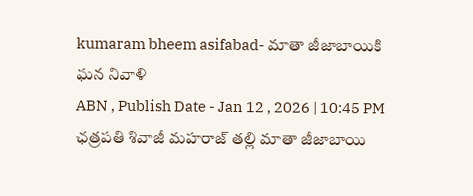kumaram bheem asifabad- మాతా జీజాబాయికి ఘన నివాళి
ABN , Publish Date - Jan 12 , 2026 | 10:45 PM
ఛత్రపతి శివాజీ మహరాజ్ తల్లి మాతా జీజాబాయి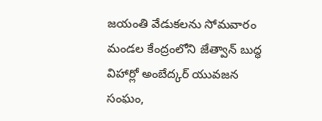జయంతి వేడుకలను సోమవారం మండల కేంద్రంలోని జేత్వాన్ బుద్ధ విహార్లో అంబేద్కర్ యువజన సంఘం,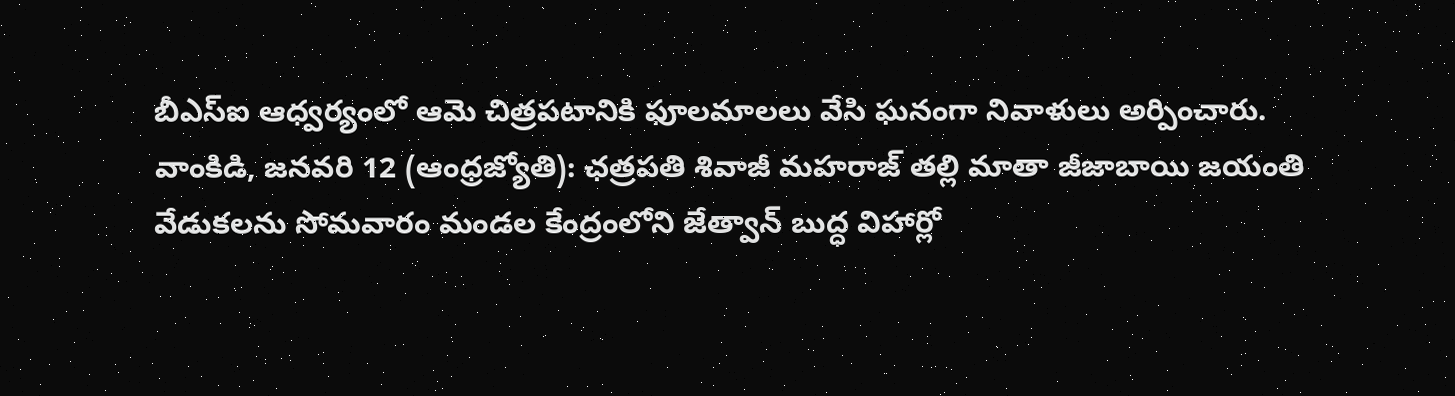బీఎస్ఐ ఆధ్వర్యంలో ఆమె చిత్రపటానికి ఫూలమాలలు వేసి ఘనంగా నివాళులు అర్పించారు.
వాంకిడి, జనవరి 12 (ఆంధ్రజ్యోతి): ఛత్రపతి శివాజీ మహరాజ్ తల్లి మాతా జీజాబాయి జయంతి వేడుకలను సోమవారం మండల కేంద్రంలోని జేత్వాన్ బుద్ధ విహార్లో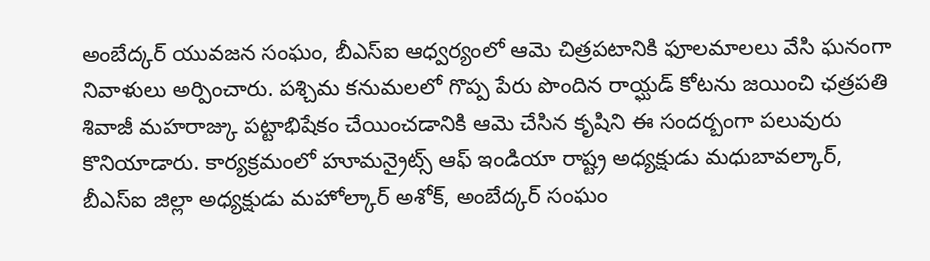అంబేద్కర్ యువజన సంఘం, బీఎస్ఐ ఆధ్వర్యంలో ఆమె చిత్రపటానికి ఫూలమాలలు వేసి ఘనంగా నివాళులు అర్పించారు. పశ్చిమ కనుమలలో గొప్ప పేరు పొందిన రాయ్ఘడ్ కోటను జయించి ఛత్రపతి శివాజీ మహరాజ్కు పట్టాభిషేకం చేయించడానికి ఆమె చేసిన కృషిని ఈ సందర్బంగా పలువురు కొనియాడారు. కార్యక్రమంలో హూమన్రైట్స్ ఆఫ్ ఇండియా రాష్ట్ర అధ్యక్షుడు మధుబావల్కార్, బీఎస్ఐ జిల్లా అధ్యక్షుడు మహోల్కార్ అశోక్, అంబేద్కర్ సంఘం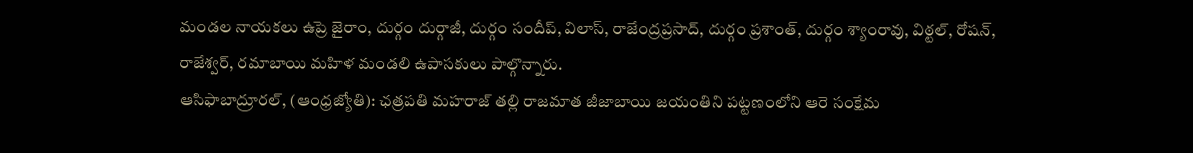మండల నాయకలు ఉప్రె జైరాం, దుర్గం దుర్గాజీ, దుర్గం సందీప్, విలాస్, రాజేంద్రప్రసాద్, దుర్గం ప్రశాంత్, దుర్గం శ్యాంరావు, విఠ్టల్, రోషన్, రాజేశ్వర్, రమాబాయి మహిళ మండలి ఉపాసకులు పాల్గొన్నారు.
ఆసిఫాబాద్రూరల్, (ఆంధ్రజ్యోతి): ఛత్రపతి మహరాజ్ తల్లి రాజమాత జీజాబాయి జయంతిని పట్టణంలోని ఆరె సంక్షేమ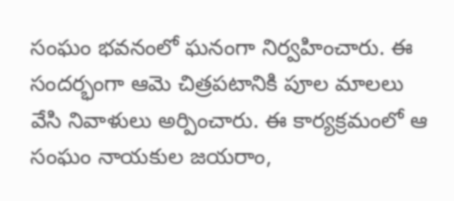సంఘం భవనంలో ఘనంగా నిర్వహించారు. ఈ సందర్భంగా ఆమె చిత్రపటానికి పూల మాలలు వేసి నివాళులు అర్పించారు. ఈ కార్యక్రమంలో ఆ సంఘం నాయకుల జయరాం,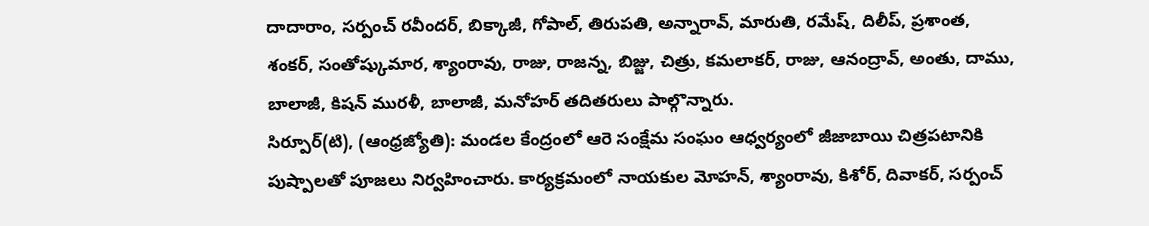దాదారాం, సర్పంచ్ రవీందర్, బిక్కాజీ, గోపాల్, తిరుపతి, అన్నారావ్, మారుతి, రమేష్, దిలీప్, ప్రశాంత, శంకర్, సంతోష్కుమార, శ్యాంరావు, రాజు, రాజన్న, బిజ్జు, చిత్రు, కమలాకర్, రాజు, ఆనంద్రావ్, అంతు, దాము, బాలాజీ, కిషన్ మురళీ, బాలాజీ, మనోహర్ తదితరులు పాల్గొన్నారు.
సిర్పూర్(టి), (ఆంధ్రజ్యోతి): మండల కేంద్రంలో ఆరె సంక్షేమ సంఘం ఆధ్వర్యంలో జీజాబాయి చిత్రపటానికి పుష్పాలతో పూజలు నిర్వహించారు. కార్యక్రమంలో నాయకుల మోహన్, శ్యాంరావు, కిశోర్, దివాకర్, సర్పంచ్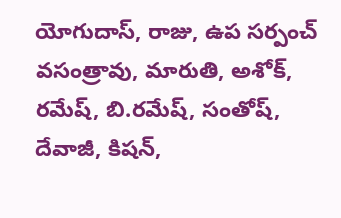యోగుదాస్, రాజు, ఉప సర్పంచ్ వసంత్రావు, మారుతి, అశోక్, రమేష్, బి.రమేష్, సంతోష్, దేవాజీ, కిషన్,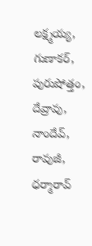లక్ష్మయ్య, గుణాకర్, పురుషోత్తం, దేవ్రావు, నాందేవ్, రావుజీ, ధర్మారావ్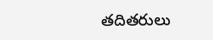తదితరులు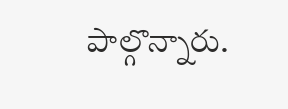పాల్గొన్నారు.